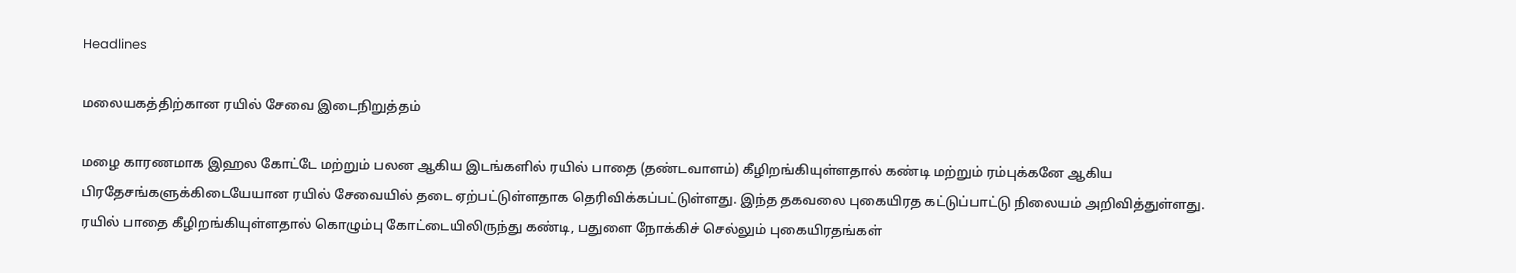Headlines

மலையகத்திற்கான ரயில் சேவை இடைநிறுத்தம்

மழை காரணமாக இஹல கோட்டே மற்றும் பலன ஆகிய இடங்களில் ரயில் பாதை (தண்டவாளம்) கீழிறங்கியுள்ளதால் கண்டி மற்றும் ரம்புக்கனே ஆகிய பிரதேசங்களுக்கிடையேயான ரயில் சேவையில் தடை ஏற்பட்டுள்ளதாக தெரிவிக்கப்பட்டுள்ளது. இந்த தகவலை புகையிரத கட்டுப்பாட்டு நிலையம் அறிவித்துள்ளது. ரயில் பாதை கீழிறங்கியுள்ளதால் கொழும்பு கோட்டையிலிருந்து கண்டி, பதுளை நோக்கிச் செல்லும் புகையிரதங்கள்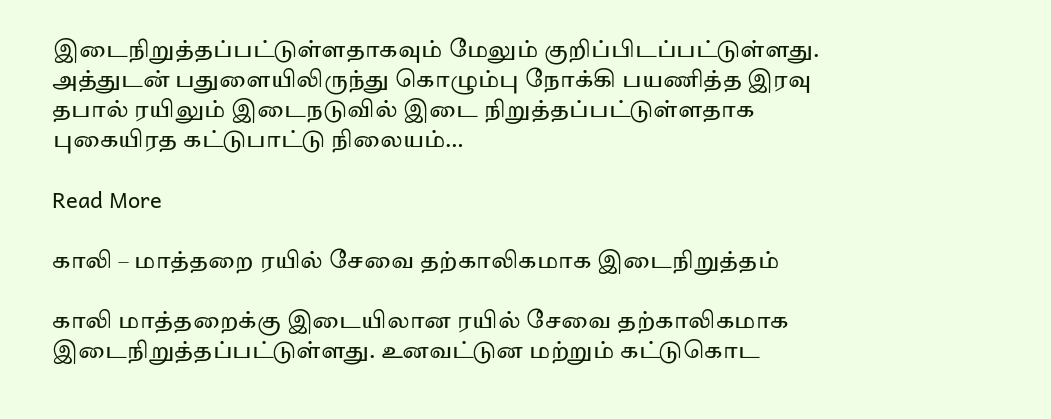இடைநிறுத்தப்பட்டுள்ளதாகவும் மேலும் குறிப்பிடப்பட்டுள்ளது. அத்துடன் பதுளையிலிருந்து கொழும்பு நோக்கி பயணித்த இரவு தபால் ரயிலும் இடைநடுவில் இடை நிறுத்தப்பட்டுள்ளதாக புகையிரத கட்டுபாட்டு நிலையம்…

Read More

காலி – மாத்தறை ரயில் சேவை தற்காலிகமாக இடைநிறுத்தம்

காலி மாத்தறைக்கு இடையிலான ரயில் சேவை தற்காலிகமாக இடைநிறுத்தப்பட்டுள்ளது. உனவட்டுன மற்றும் கட்டுகொட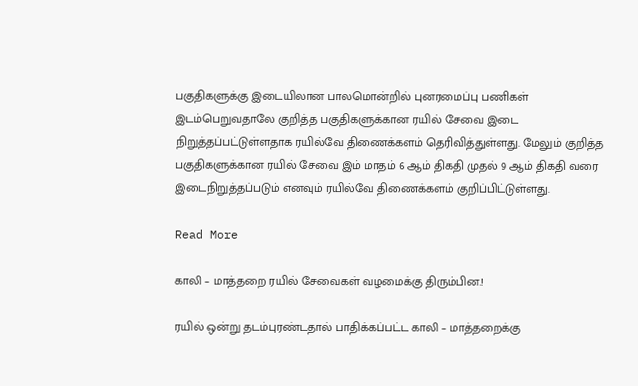பகுதிகளுக்கு இடையிலான பாலமொன்றில் புனரமைப்பு பணிகள் இடம்பெறுவதாலே குறித்த பகுதிகளுக்கான ரயில் சேவை இடை நிறுத்தப்பட்டுள்ளதாக ரயில்வே திணைக்களம் தெரிவித்துள்ளது. மேலும் குறித்த பகுதிகளுக்கான ரயில் சேவை இம் மாதம் 6 ஆம் திகதி முதல் 9 ஆம் திகதி வரை இடைநிறுத்தப்படும் எனவும் ரயில்வே திணைக்களம் குறிப்பிட்டுள்ளது.

Read More

காலி – மாத்தறை ரயில் சேவைகள் வழமைக்கு திரும்பின.!

ரயில் ஒன்று தடம்புரண்டதால் பாதிக்கப்பட்ட காலி – மாத்தறைக்கு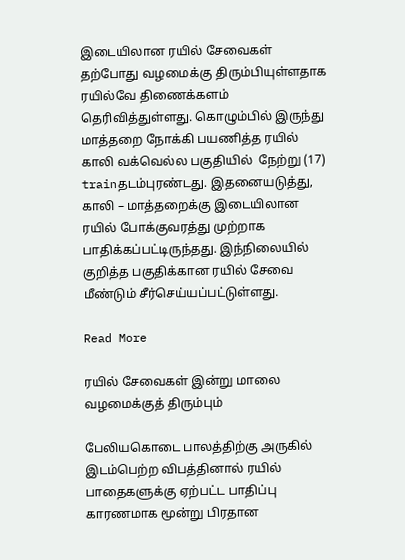இடையிலான ரயில் சேவைகள் தற்போது வழமைக்கு திரும்பியுள்ளதாக ரயில்வே திணைக்களம் தெரிவித்துள்ளது. கொழும்பில் இருந்து மாத்தறை நோக்கி பயணித்த ரயில் காலி வக்வெல்ல பகுதியில்  நேற்று (17) trainதடம்புரண்டது. இதனையடுத்து, காலி – மாத்தறைக்கு இடையிலான ரயில் போக்குவரத்து முற்றாக பாதிக்கப்பட்டிருந்தது. இந்நிலையில் குறித்த பகுதிக்கான ரயில் சேவை மீண்டும் சீர்செய்யப்பட்டுள்ளது.

Read More

ரயில் சேவைகள் இன்று மாலை வழமைக்குத் திரும்பும்

பேலியகொடை பாலத்திற்கு அருகில் இடம்பெற்ற விபத்தினால் ரயில் பாதைகளுக்கு ஏற்பட்ட பாதிப்பு காரணமாக மூன்று பிரதான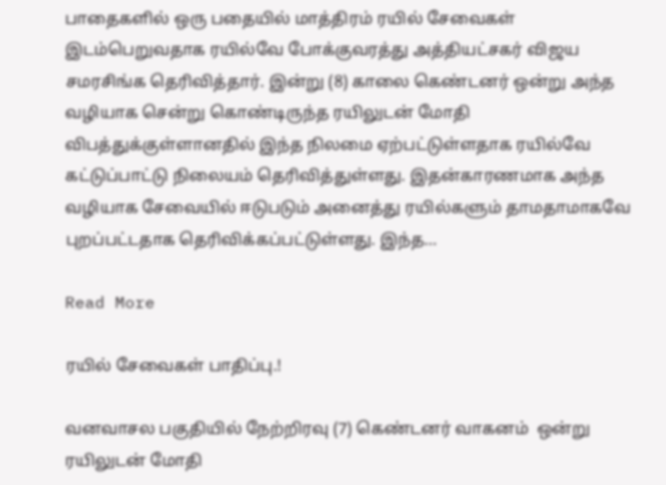பாதைகளில் ஒரு பதையில் மாத்திரம் ரயில் சேவைகள் இடம்பெறுவதாக ரயில்வே போக்குவரத்து அத்தியட்சகர் விஜய சமரசிங்க தெரிவித்தார். இன்று (8) காலை கெண்டனர் ஒன்று அந்த வழியாக சென்று கொண்டிருந்த ரயிலுடன் மோதி விபத்துக்குள்ளானதில் இந்த நிலமை ஏற்பட்டுள்ளதாக ரயில்வே கட்டுப்பாட்டு நிலையம் தெரிவித்துள்ளது. இதன்காரணமாக அந்த வழியாக சேவையில் ஈடுபடும் அனைத்து ரயில்களும் தாமதாமாகவே புறப்பட்டதாக தெரிவிக்கப்பட்டுள்ளது. இந்த…

Read More

ரயில் சேவைகள் பாதிப்பு.!

வனவாசல பகுதியில் நேற்றிரவு (7) கெண்டனர் வாகனம்  ஒன்று ரயிலுடன் மோதி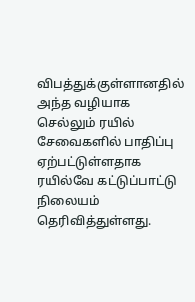விபத்துக்குள்ளானதில் அந்த வழியாக செல்லும் ரயில் சேவைகளில் பாதிப்பு ஏற்பட்டுள்ளதாக ரயில்வே கட்டுப்பாட்டு நிலையம் தெரிவித்துள்ளது.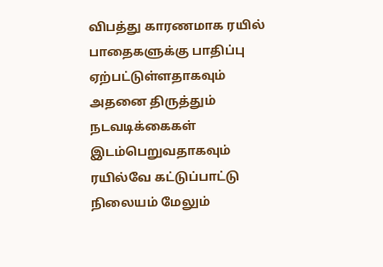விபத்து காரணமாக ரயில் பாதைகளுக்கு பாதிப்பு ஏற்பட்டுள்ளதாகவும் அதனை திருத்தும் நடவடிக்கைகள் இடம்பெறுவதாகவும் ரயில்வே கட்டுப்பாட்டு நிலையம் மேலும்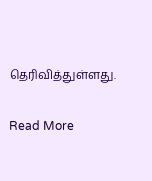தெரிவித்துள்ளது.

Read More